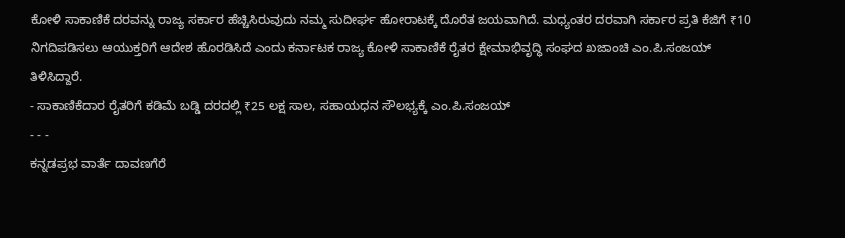ಕೋಳಿ ಸಾಕಾಣಿಕೆ ದರವನ್ನು ರಾಜ್ಯ ಸರ್ಕಾರ ಹೆಚ್ಚಿಸಿರುವುದು ನಮ್ಮ ಸುದೀರ್ಘ ಹೋರಾಟಕ್ಕೆ ದೊರೆತ ಜಯವಾಗಿದೆ. ಮಧ್ಯಂತರ ದರವಾಗಿ ಸರ್ಕಾರ ಪ್ರತಿ ಕೆಜಿಗೆ ₹10 ನಿಗದಿಪಡಿಸಲು ಆಯುಕ್ತರಿಗೆ ಆದೇಶ ಹೊರಡಿಸಿದೆ ಎಂದು ಕರ್ನಾಟಕ ರಾಜ್ಯ ಕೋಳಿ ಸಾಕಾಣಿಕೆ ರೈತರ ಕ್ಷೇಮಾಭಿವೃದ್ಧಿ ಸಂಘದ ಖಜಾಂಚಿ ಎಂ.ಪಿ.ಸಂಜಯ್ ತಿಳಿಸಿದ್ದಾರೆ.
- ಸಾಕಾಣಿಕೆದಾರ ರೈತರಿಗೆ ಕಡಿಮೆ ಬಡ್ಡಿ ದರದಲ್ಲಿ ₹25 ಲಕ್ಷ ಸಾಲ, ಸಹಾಯಧನ ಸೌಲಭ್ಯಕ್ಕೆ ಎಂ.ಪಿ.ಸಂಜಯ್
- - -
ಕನ್ನಡಪ್ರಭ ವಾರ್ತೆ ದಾವಣಗೆರೆ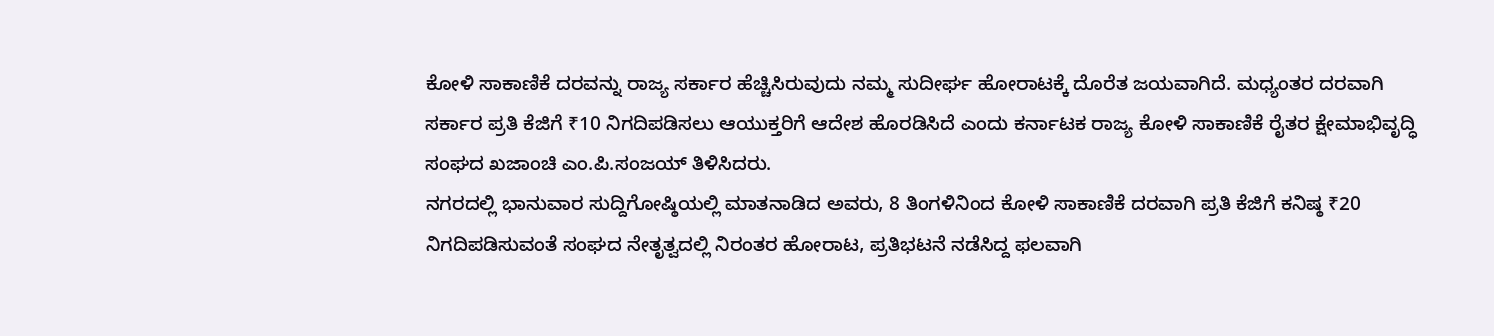ಕೋಳಿ ಸಾಕಾಣಿಕೆ ದರವನ್ನು ರಾಜ್ಯ ಸರ್ಕಾರ ಹೆಚ್ಚಿಸಿರುವುದು ನಮ್ಮ ಸುದೀರ್ಘ ಹೋರಾಟಕ್ಕೆ ದೊರೆತ ಜಯವಾಗಿದೆ. ಮಧ್ಯಂತರ ದರವಾಗಿ ಸರ್ಕಾರ ಪ್ರತಿ ಕೆಜಿಗೆ ₹10 ನಿಗದಿಪಡಿಸಲು ಆಯುಕ್ತರಿಗೆ ಆದೇಶ ಹೊರಡಿಸಿದೆ ಎಂದು ಕರ್ನಾಟಕ ರಾಜ್ಯ ಕೋಳಿ ಸಾಕಾಣಿಕೆ ರೈತರ ಕ್ಷೇಮಾಭಿವೃದ್ಧಿ ಸಂಘದ ಖಜಾಂಚಿ ಎಂ.ಪಿ.ಸಂಜಯ್ ತಿಳಿಸಿದರು.
ನಗರದಲ್ಲಿ ಭಾನುವಾರ ಸುದ್ದಿಗೋಷ್ಠಿಯಲ್ಲಿ ಮಾತನಾಡಿದ ಅವರು, 8 ತಿಂಗಳಿನಿಂದ ಕೋಳಿ ಸಾಕಾಣಿಕೆ ದರವಾಗಿ ಪ್ರತಿ ಕೆಜಿಗೆ ಕನಿಷ್ಠ ₹20 ನಿಗದಿಪಡಿಸುವಂತೆ ಸಂಘದ ನೇತೃತ್ವದಲ್ಲಿ ನಿರಂತರ ಹೋರಾಟ, ಪ್ರತಿಭಟನೆ ನಡೆಸಿದ್ದ ಫಲವಾಗಿ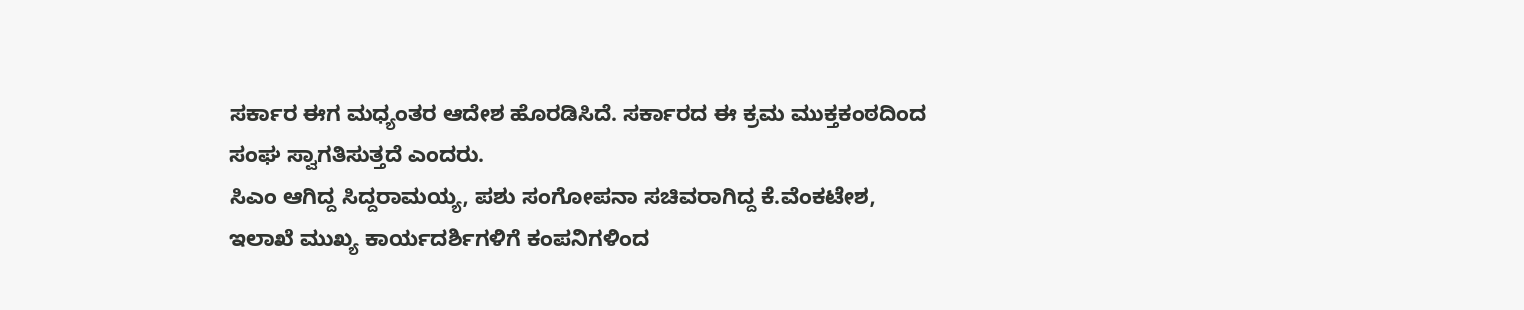ಸರ್ಕಾರ ಈಗ ಮಧ್ಯಂತರ ಆದೇಶ ಹೊರಡಿಸಿದೆ. ಸರ್ಕಾರದ ಈ ಕ್ರಮ ಮುಕ್ತಕಂಠದಿಂದ ಸಂಘ ಸ್ವಾಗತಿಸುತ್ತದೆ ಎಂದರು.
ಸಿಎಂ ಆಗಿದ್ದ ಸಿದ್ದರಾಮಯ್ಯ, ಪಶು ಸಂಗೋಪನಾ ಸಚಿವರಾಗಿದ್ದ ಕೆ.ವೆಂಕಟೇಶ, ಇಲಾಖೆ ಮುಖ್ಯ ಕಾರ್ಯದರ್ಶಿಗಳಿಗೆ ಕಂಪನಿಗಳಿಂದ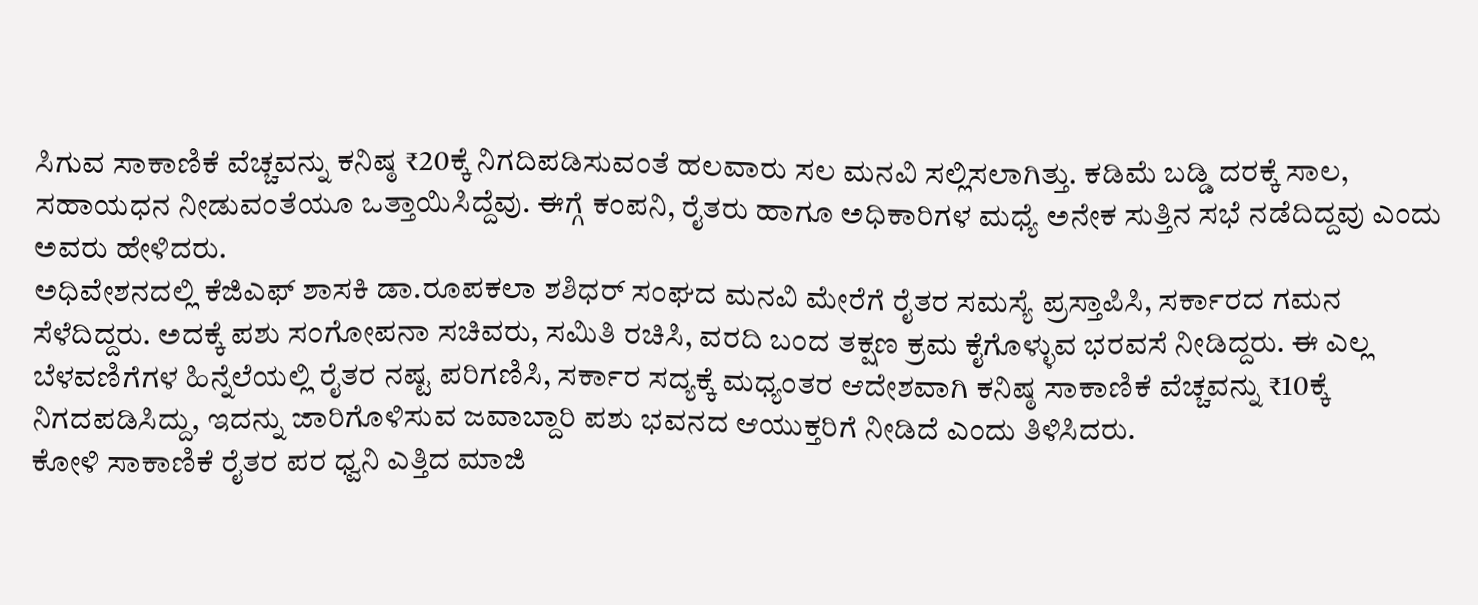ಸಿಗುವ ಸಾಕಾಣಿಕೆ ವೆಚ್ಚವನ್ನು ಕನಿಷ್ಠ ₹20ಕ್ಕೆ ನಿಗದಿಪಡಿಸುವಂತೆ ಹಲವಾರು ಸಲ ಮನವಿ ಸಲ್ಲಿಸಲಾಗಿತ್ತು. ಕಡಿಮೆ ಬಡ್ಡಿ ದರಕ್ಕೆ ಸಾಲ, ಸಹಾಯಧನ ನೀಡುವಂತೆಯೂ ಒತ್ತಾಯಿಸಿದ್ದೆವು. ಈಗ್ಗೆ ಕಂಪನಿ, ರೈತರು ಹಾಗೂ ಅಧಿಕಾರಿಗಳ ಮಧ್ಯೆ ಅನೇಕ ಸುತ್ತಿನ ಸಭೆ ನಡೆದಿದ್ದವು ಎಂದು ಅವರು ಹೇಳಿದರು.
ಅಧಿವೇಶನದಲ್ಲಿ ಕೆಜಿಎಫ್ ಶಾಸಕಿ ಡಾ.ರೂಪಕಲಾ ಶಶಿಧರ್ ಸಂಘದ ಮನವಿ ಮೇರೆಗೆ ರೈತರ ಸಮಸ್ಯೆ ಪ್ರಸ್ತಾಪಿಸಿ, ಸರ್ಕಾರದ ಗಮನ ಸೆಳೆದಿದ್ದರು. ಅದಕ್ಕೆ ಪಶು ಸಂಗೋಪನಾ ಸಚಿವರು, ಸಮಿತಿ ರಚಿಸಿ, ವರದಿ ಬಂದ ತಕ್ಷಣ ಕ್ರಮ ಕೈಗೊಳ್ಳುವ ಭರವಸೆ ನೀಡಿದ್ದರು. ಈ ಎಲ್ಲ ಬೆಳವಣಿಗೆಗಳ ಹಿನ್ನೆಲೆಯಲ್ಲಿ ರೈತರ ನಷ್ಟ ಪರಿಗಣಿಸಿ, ಸರ್ಕಾರ ಸದ್ಯಕ್ಕೆ ಮಧ್ಯಂತರ ಆದೇಶವಾಗಿ ಕನಿಷ್ಠ ಸಾಕಾಣಿಕೆ ವೆಚ್ಚವನ್ನು ₹10ಕ್ಕೆ ನಿಗದಪಡಿಸಿದ್ದು, ಇದನ್ನು ಜಾರಿಗೊಳಿಸುವ ಜವಾಬ್ದಾರಿ ಪಶು ಭವನದ ಆಯುಕ್ತರಿಗೆ ನೀಡಿದೆ ಎಂದು ತಿಳಿಸಿದರು.
ಕೋಳಿ ಸಾಕಾಣಿಕೆ ರೈತರ ಪರ ಧ್ವನಿ ಎತ್ತಿದ ಮಾಜಿ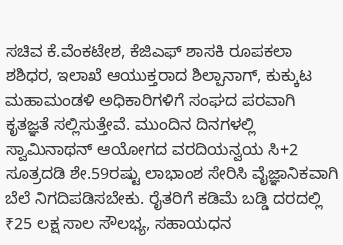ಸಚಿವ ಕೆ.ವೆಂಕಟೇಶ, ಕೆಜಿಎಫ್ ಶಾಸಕಿ ರೂಪಕಲಾ ಶಶಿಧರ, ಇಲಾಖೆ ಆಯುಕ್ತರಾದ ಶಿಲ್ಪಾನಾಗ್, ಕುಕ್ಕುಟ ಮಹಾಮಂಡಳಿ ಅಧಿಕಾರಿಗಳಿಗೆ ಸಂಘದ ಪರವಾಗಿ ಕೃತಜ್ಞತೆ ಸಲ್ಲಿಸುತ್ತೇವೆ. ಮುಂದಿನ ದಿನಗಳಲ್ಲಿ ಸ್ವಾಮಿನಾಥನ್ ಆಯೋಗದ ವರದಿಯನ್ವಯ ಸಿ+2 ಸೂತ್ರದಡಿ ಶೇ.59ರಷ್ಟು ಲಾಭಾಂಶ ಸೇರಿಸಿ ವೈಜ್ಞಾನಿಕವಾಗಿ ಬೆಲೆ ನಿಗದಿಪಡಿಸಬೇಕು. ರೈತರಿಗೆ ಕಡಿಮೆ ಬಡ್ಡಿ ದರದಲ್ಲಿ ₹25 ಲಕ್ಷ ಸಾಲ ಸೌಲಭ್ಯ, ಸಹಾಯಧನ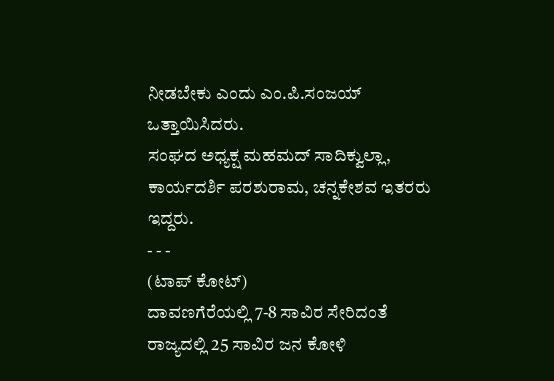ನೀಡಬೇಕು ಎಂದು ಎಂ.ಪಿ.ಸಂಜಯ್ ಒತ್ತಾಯಿಸಿದರು.
ಸಂಘದ ಅಧ್ಯಕ್ಷ ಮಹಮದ್ ಸಾದಿಕ್ವುಲ್ಲಾ, ಕಾರ್ಯದರ್ಶಿ ಪರಶುರಾಮ, ಚನ್ನಕೇಶವ ಇತರರು ಇದ್ದರು.
- - -
(ಟಾಪ್ ಕೋಟ್)
ದಾವಣಗೆರೆಯಲ್ಲಿ 7-8 ಸಾವಿರ ಸೇರಿದಂತೆ ರಾಜ್ಯದಲ್ಲಿ 25 ಸಾವಿರ ಜನ ಕೋಳಿ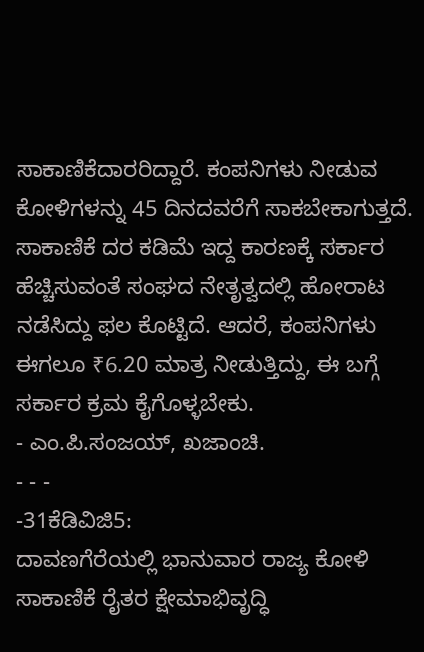ಸಾಕಾಣಿಕೆದಾರರಿದ್ದಾರೆ. ಕಂಪನಿಗಳು ನೀಡುವ ಕೋಳಿಗಳನ್ನು 45 ದಿನದವರೆಗೆ ಸಾಕಬೇಕಾಗುತ್ತದೆ. ಸಾಕಾಣಿಕೆ ದರ ಕಡಿಮೆ ಇದ್ದ ಕಾರಣಕ್ಕೆ ಸರ್ಕಾರ ಹೆಚ್ಚಿಸುವಂತೆ ಸಂಘದ ನೇತೃತ್ವದಲ್ಲಿ ಹೋರಾಟ ನಡೆಸಿದ್ದು ಫಲ ಕೊಟ್ಟಿದೆ. ಆದರೆ, ಕಂಪನಿಗಳು ಈಗಲೂ ₹6.20 ಮಾತ್ರ ನೀಡುತ್ತಿದ್ದು, ಈ ಬಗ್ಗೆ ಸರ್ಕಾರ ಕ್ರಮ ಕೈಗೊಳ್ಳಬೇಕು.
- ಎಂ.ಪಿ.ಸಂಜಯ್, ಖಜಾಂಚಿ.
- - -
-31ಕೆಡಿವಿಜಿ5:
ದಾವಣಗೆರೆಯಲ್ಲಿ ಭಾನುವಾರ ರಾಜ್ಯ ಕೋಳಿ ಸಾಕಾಣಿಕೆ ರೈತರ ಕ್ಷೇಮಾಭಿವೃದ್ಧಿ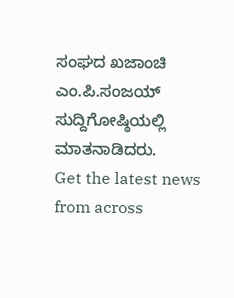ಸಂಘದ ಖಜಾಂಚಿ ಎಂ.ಪಿ.ಸಂಜಯ್ ಸುದ್ದಿಗೋಷ್ಠಿಯಲ್ಲಿ ಮಾತನಾಡಿದರು.
Get the latest news from across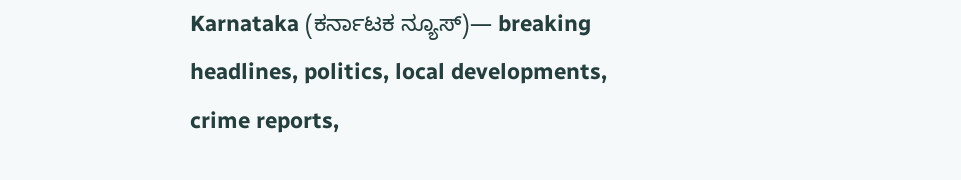Karnataka (ಕರ್ನಾಟಕ ನ್ಯೂಸ್)— breaking headlines, politics, local developments, crime reports,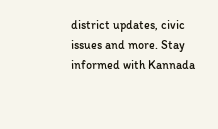district updates, civic issues and more. Stay informed with Kannada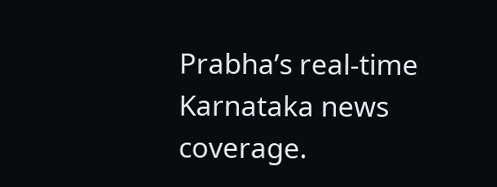Prabha’s real‑time Karnataka news coverage.